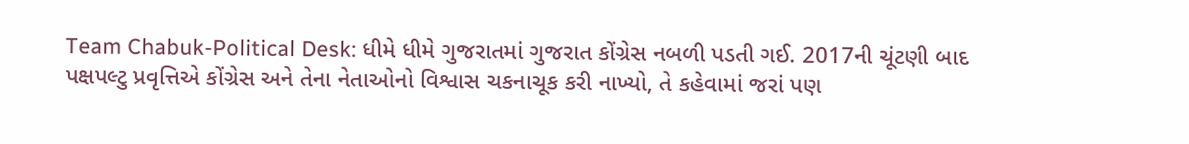Team Chabuk-Political Desk: ધીમે ધીમે ગુજરાતમાં ગુજરાત કોંગ્રેસ નબળી પડતી ગઈ. 2017ની ચૂંટણી બાદ પક્ષપલ્ટુ પ્રવૃત્તિએ કોંગ્રેસ અને તેના નેતાઓનો વિશ્વાસ ચકનાચૂક કરી નાખ્યો, તે કહેવામાં જરાં પણ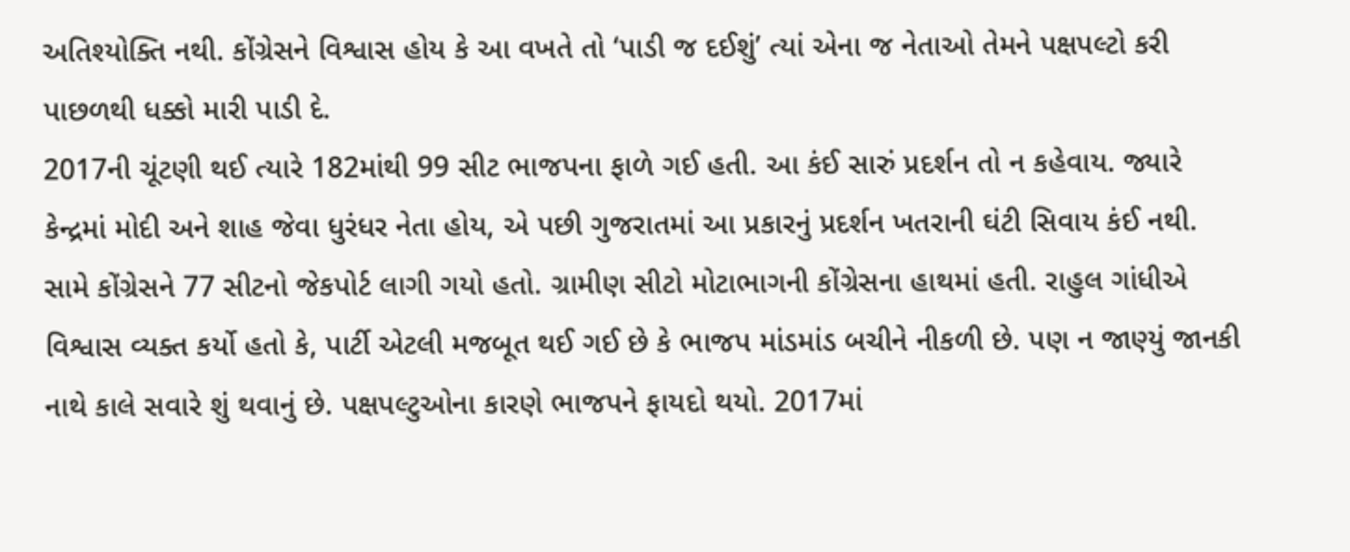અતિશ્યોક્તિ નથી. કોંગ્રેસને વિશ્વાસ હોય કે આ વખતે તો ‘પાડી જ દઈશું’ ત્યાં એના જ નેતાઓ તેમને પક્ષપલ્ટો કરી પાછળથી ધક્કો મારી પાડી દે.
2017ની ચૂંટણી થઈ ત્યારે 182માંથી 99 સીટ ભાજપના ફાળે ગઈ હતી. આ કંઈ સારું પ્રદર્શન તો ન કહેવાય. જ્યારે કેન્દ્રમાં મોદી અને શાહ જેવા ધુરંધર નેતા હોય, એ પછી ગુજરાતમાં આ પ્રકારનું પ્રદર્શન ખતરાની ઘંટી સિવાય કંઈ નથી. સામે કોંગ્રેસને 77 સીટનો જેકપોર્ટ લાગી ગયો હતો. ગ્રામીણ સીટો મોટાભાગની કોંગ્રેસના હાથમાં હતી. રાહુલ ગાંધીએ વિશ્વાસ વ્યક્ત કર્યો હતો કે, પાર્ટી એટલી મજબૂત થઈ ગઈ છે કે ભાજપ માંડમાંડ બચીને નીકળી છે. પણ ન જાણ્યું જાનકી નાથે કાલે સવારે શું થવાનું છે. પક્ષપલ્ટુઓના કારણે ભાજપને ફાયદો થયો. 2017માં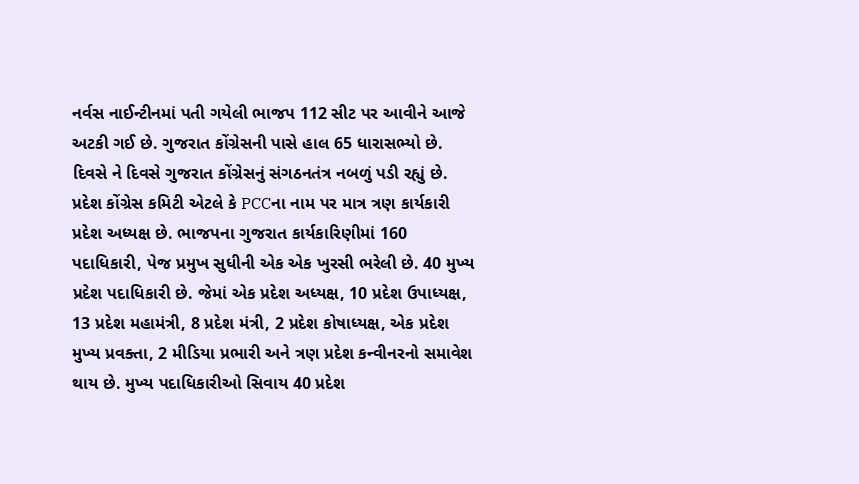નર્વસ નાઈન્ટીનમાં પતી ગયેલી ભાજપ 112 સીટ પર આવીને આજે અટકી ગઈ છે. ગુજરાત કોંગ્રેસની પાસે હાલ 65 ધારાસભ્યો છે.
દિવસે ને દિવસે ગુજરાત કોંગ્રેસનું સંગઠનતંત્ર નબળું પડી રહ્યું છે. પ્રદેશ કોંગ્રેસ કમિટી એટલે કે PCCના નામ પર માત્ર ત્રણ કાર્યકારી પ્રદેશ અધ્યક્ષ છે. ભાજપના ગુજરાત કાર્યકારિણીમાં 160 પદાધિકારી, પેજ પ્રમુખ સુધીની એક એક ખુરસી ભરેલી છે. 40 મુખ્ય પ્રદેશ પદાધિકારી છે. જેમાં એક પ્રદેશ અધ્યક્ષ, 10 પ્રદેશ ઉપાધ્યક્ષ, 13 પ્રદેશ મહામંત્રી, 8 પ્રદેશ મંત્રી, 2 પ્રદેશ કોષાધ્યક્ષ, એક પ્રદેશ મુખ્ય પ્રવક્તા, 2 મીડિયા પ્રભારી અને ત્રણ પ્રદેશ કન્વીનરનો સમાવેશ થાય છે. મુખ્ય પદાધિકારીઓ સિવાય 40 પ્રદેશ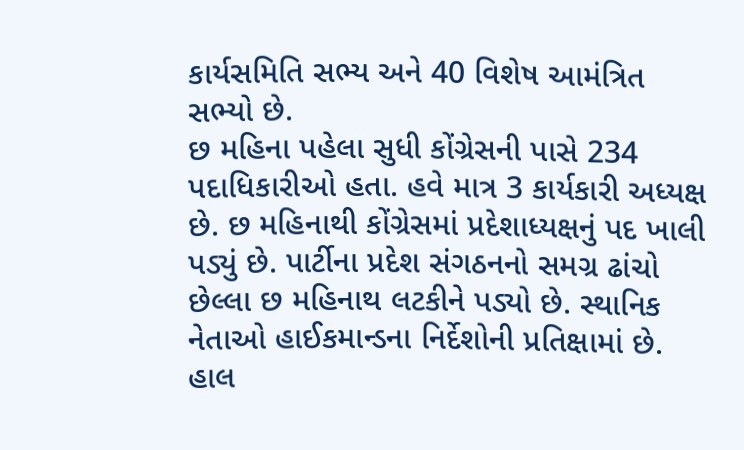કાર્યસમિતિ સભ્ય અને 40 વિશેષ આમંત્રિત સભ્યો છે.
છ મહિના પહેલા સુધી કોંગ્રેસની પાસે 234 પદાધિકારીઓ હતા. હવે માત્ર 3 કાર્યકારી અધ્યક્ષ છે. છ મહિનાથી કોંગ્રેસમાં પ્રદેશાધ્યક્ષનું પદ ખાલી પડ્યું છે. પાર્ટીના પ્રદેશ સંગઠનનો સમગ્ર ઢાંચો છેલ્લા છ મહિનાથ લટકીને પડ્યો છે. સ્થાનિક નેતાઓ હાઈકમાન્ડના નિર્દેશોની પ્રતિક્ષામાં છે. હાલ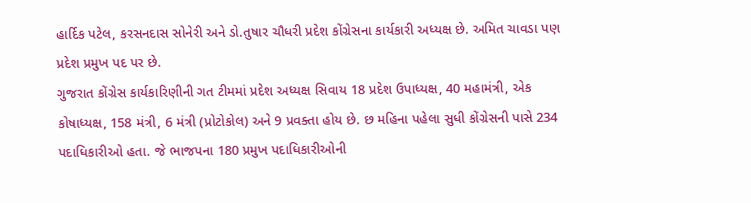હાર્દિક પટેલ, કરસનદાસ સોનેરી અને ડો.તુષાર ચૌધરી પ્રદેશ કોંગ્રેસના કાર્યકારી અધ્યક્ષ છે. અમિત ચાવડા પણ પ્રદેશ પ્રમુખ પદ પર છે.
ગુજરાત કોંગ્રેસ કાર્યકારિણીની ગત ટીમમાં પ્રદેશ અધ્યક્ષ સિવાય 18 પ્રદેશ ઉપાધ્યક્ષ, 40 મહામંત્રી, એક કોષાધ્યક્ષ, 158 મંત્રી, 6 મંત્રી (પ્રોટોકોલ) અને 9 પ્રવક્તા હોય છે. છ મહિના પહેલા સુધી કોંગ્રેસની પાસે 234 પદાધિકારીઓ હતા. જે ભાજપના 180 પ્રમુખ પદાધિકારીઓની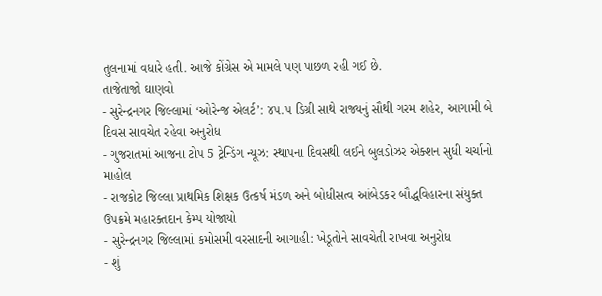તુલનામાં વધારે હતી. આજે કોંગ્રેસ એ મામલે પણ પાછળ રહી ગઈ છે.
તાજેતાજો ઘાણવો
- સુરેન્દ્રનગર જિલ્લામાં ‘ઓરેન્જ એલર્ટ’: ૪૫.૫ ડિગ્રી સાથે રાજ્યનું સૌથી ગરમ શહેર, આગામી બે દિવસ સાવચેત રહેવા અનુરોધ
- ગુજરાતમાં આજના ટોપ 5 ટ્રેન્ડિંગ ન્યૂઝ: સ્થાપના દિવસથી લઈને બુલડોઝર એક્શન સુધી ચર્ચાનો માહોલ
- રાજકોટ જિલ્લા પ્રાથમિક શિક્ષક ઉત્કર્ષ મંડળ અને બોધીસત્વ આંબેડકર બૌદ્ધવિહારના સંયુક્ત ઉપક્રમે મહારક્તદાન કેમ્પ યોજાયો
- સુરેન્દ્રનગર જિલ્લામાં કમોસમી વરસાદની આગાહી: ખેડૂતોને સાવચેતી રાખવા અનુરોધ
- શું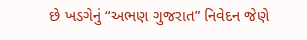છે ખડગેનું “અભણ ગુજરાત” નિવેદન જેણે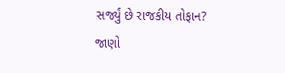સર્જ્યું છે રાજકીય તોફાન? જાણો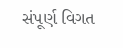સંપૂર્ણ વિગત